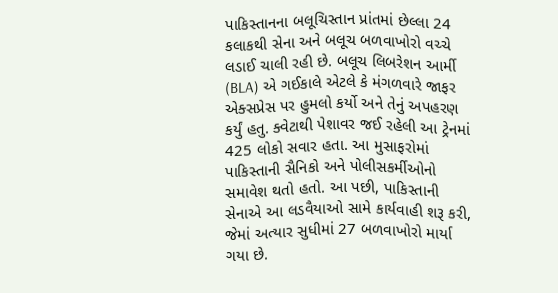પાકિસ્તાનના બલૂચિસ્તાન પ્રાંતમાં છેલ્લા 24 કલાકથી સેના અને બલૂચ બળવાખોરો વચ્ચે લડાઈ ચાલી રહી છે. બલૂચ લિબરેશન આર્મી (BLA) એ ગઈકાલે એટલે કે મંગળવારે જાફર એક્સપ્રેસ પર હુમલો કર્યો અને તેનું અપહરણ કર્યું હતુ. ક્વેટાથી પેશાવર જઈ રહેલી આ ટ્રેનમાં 425 લોકો સવાર હતા. આ મુસાફરોમાં પાકિસ્તાની સૈનિકો અને પોલીસકર્મીઓનો સમાવેશ થતો હતો. આ પછી, પાકિસ્તાની સેનાએ આ લડવૈયાઓ સામે કાર્યવાહી શરૂ કરી, જેમાં અત્યાર સુધીમાં 27 બળવાખોરો માર્યા ગયા છે.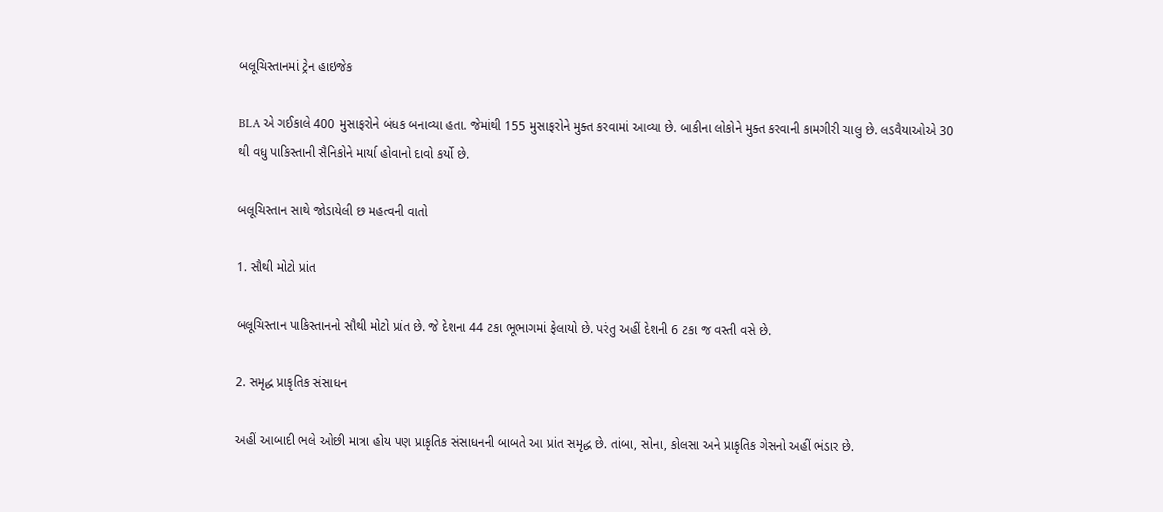બલૂચિસ્તાનમાં ટ્રેન હાઇજેક

BLA એ ગઈકાલે 400 મુસાફરોને બંધક બનાવ્યા હતા. જેમાંથી 155 મુસાફરોને મુક્ત કરવામાં આવ્યા છે. બાકીના લોકોને મુક્ત કરવાની કામગીરી ચાલુ છે. લડવૈયાઓએ 30 થી વધુ પાકિસ્તાની સૈનિકોને માર્યા હોવાનો દાવો કર્યો છે.

બલૂચિસ્તાન સાથે જોડાયેલી છ મહત્વની વાતો

1. સૌથી મોટો પ્રાંત

બલૂચિસ્તાન પાકિસ્તાનનો સૌથી મોટો પ્રાંત છે. જે દેશના 44 ટકા ભૂભાગમાં ફેલાયો છે. પરંતુ અહીં દેશની 6 ટકા જ વસ્તી વસે છે.

2. સમૃદ્ધ પ્રાકૃતિક સંસાધન

અહીં આબાદી ભલે ઓછી માત્રા હોય પણ પ્રાકૃતિક સંસાધનની બાબતે આ પ્રાંત સમૃદ્ધ છે. તાંબા, સોના, કોલસા અને પ્રાકૃતિક ગેસનો અહીં ભંડાર છે.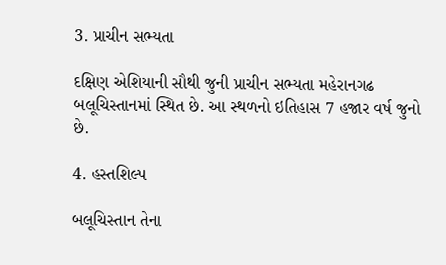3. પ્રાચીન સભ્યતા

દક્ષિણ એશિયાની સૌથી જુની પ્રાચીન સભ્યતા મહેરાનગઢ બલૂચિસ્તાનમાં સ્થિત છે. આ સ્થળનો ઇતિહાસ 7 હજાર વર્ષ જુનો છે.

4. હસ્તશિલ્પ

બલૂચિસ્તાન તેના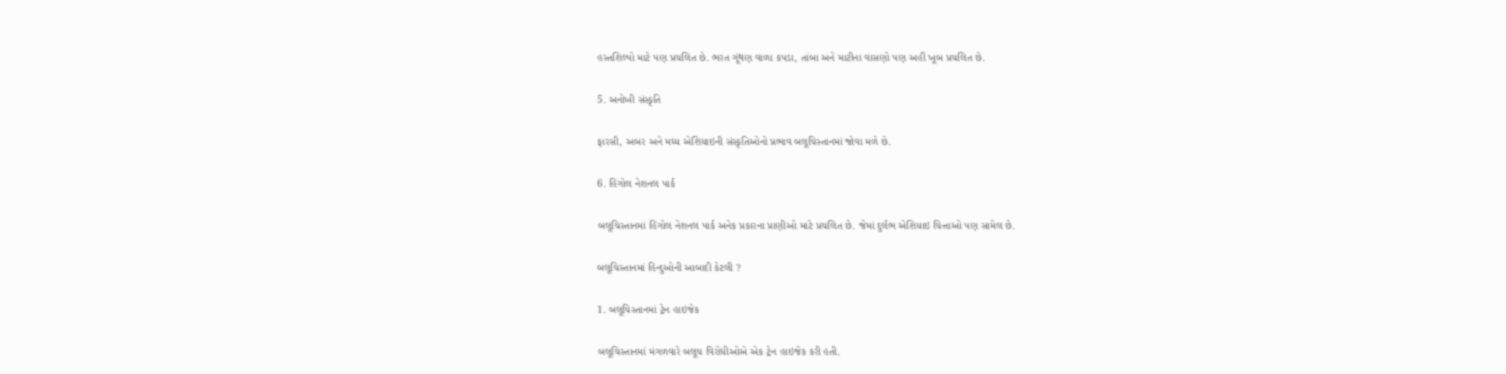હસ્તશિલ્પો માટે પણ પ્રચલિત છે. ભરત ગૂંથણ વાળા કપડા, તાંબા અને માટીના વાસણો પણ અહીં ખૂબ પ્રચલિત છે.

5. અનોખી સંસ્કૃતિ

ફારસી, અબર અને મધ્ય એશિયાઇની સંસ્કૃતિઓનો પ્રભાવ બલૂચિસ્તાનમાં જોવા મળે છે.

6. હિંગોલ નેશનલ પાર્ક

બલૂચિસ્તાનમાં હિંગોલ નેશનલ પાર્ક અનેક પ્રકારના પ્રાણીઓ માટે પ્રચલિત છે. જેમાં દુર્લભ એશિયાઇ ચિત્તાઓ પણ સામેલ છે.

બલૂચિસ્તાનમાં હિન્દુઓની આબાદી કેટલી ?

1. બલૂચિસ્તાનમાં ટ્રેન હાઇજેક

બલૂચિસ્તાનમાં મંગળવારે બલૂચ વિરોધીઓએ એક ટ્રેન હાઇજેક કરી હતી.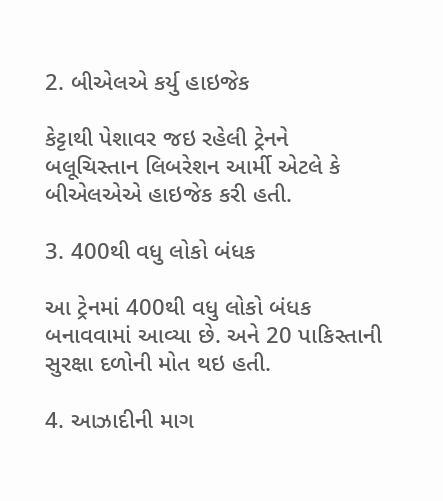2. બીએલએ કર્યુ હાઇજેક

કેટ્ટાથી પેશાવર જઇ રહેલી ટ્રેનને બલૂચિસ્તાન લિબરેશન આર્મી એટલે કે બીએલએએ હાઇજેક કરી હતી.

3. 400થી વધુ લોકો બંધક

આ ટ્રેનમાં 400થી વધુ લોકો બંધક બનાવવામાં આવ્યા છે. અને 20 પાકિસ્તાની સુરક્ષા દળોની મોત થઇ હતી.

4. આઝાદીની માગ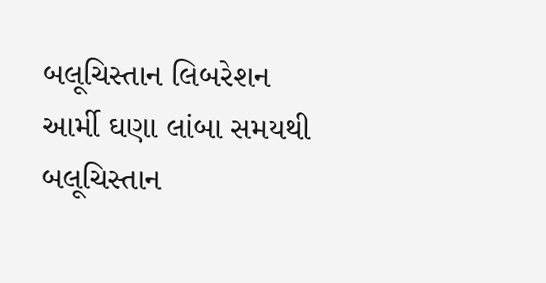બલૂચિસ્તાન લિબરેશન આર્મી ઘણા લાંબા સમયથી બલૂચિસ્તાન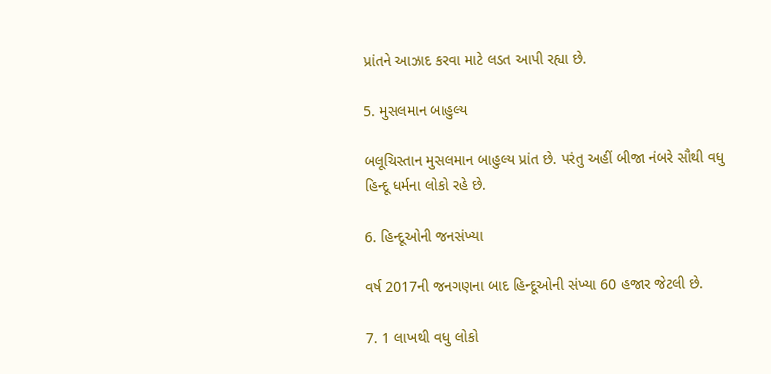પ્રાંતને આઝાદ કરવા માટે લડત આપી રહ્યા છે.

5. મુસલમાન બાહુલ્ય

બલૂચિસ્તાન મુસલમાન બાહુલ્ય પ્રાંત છે. પરંતુ અહીં બીજા નંબરે સૌથી વધુ હિન્દૂ ધર્મના લોકો રહે છે.

6. હિન્દૂઓની જનસંખ્યા

વર્ષ 2017ની જનગણના બાદ હિન્દૂઓની સંખ્યા 60 હજાર જેટલી છે.

7. 1 લાખથી વધુ લોકો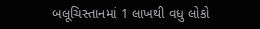બલૂચિસ્તાનમાં 1 લાખથી વધુ લોકો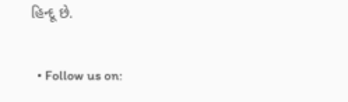હિન્દૂ છે.

  • Follow us on: